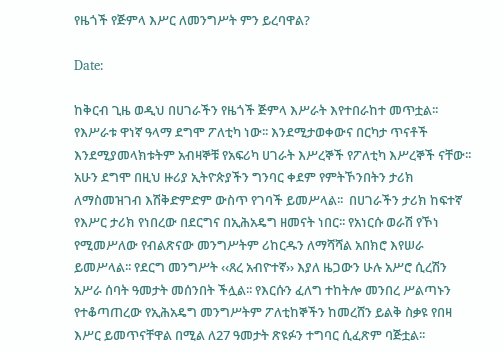የዜጎች የጅምላ እሥር ለመንግሥት ምን ይረባዋል?

Date:

ከቅርብ ጊዜ ወዲህ በሀገራችን የዜጎች ጅምላ እሥራት እየተበራከተ መጥቷል፡፡ የእሥራቱ ዋነኛ ዓላማ ደግሞ ፖለቲካ ነው፡፡ እንደሚታወቀውና በርካታ ጥናቶች እንደሚያመላክቱትም አብዛኞቹ የአፍሪካ ሀገራት እሥረኞች የፖለቲካ እሥረኞች ናቸው፡፡ አሁን ደግሞ በዚህ ዙሪያ ኢትዮጵያችን ግንባር ቀደም የምትኾንበትን ታሪክ ለማስመዝገብ እሽቅድምድም ውስጥ የገባች ይመሥላል፡፡  በሀገራችን ታሪክ ከፍተኛ የእሥር ታሪክ የነበረው በደርግና በኢሕአዴግ ዘመናት ነበር፡፡ የአነርሱ ወራሽ የኾነ የሚመሥለው የብልጽናው መንግሥትም ሪከርዱን ለማሻሻል አበክሮ እየሠራ ይመሥላል፡፡ የደርግ መንግሥት ‹‹ጸረ አብዮተኛ›› እያለ ዜጋውን ሁሉ አሥሮ ሲረሽን አሥራ ሰባት ዓመታት መሰንበት ችሏል፡፡ የእርሱን ፈለግ ተከትሎ መንበረ ሥልጣኑን የተቆጣጠረው የኢሕአዴግ መንግሥትም ፖለቲከኞችን ከመረሸን ይልቅ ስቃዩ የበዛ እሥር ይመጥናቸዋል በሚል ለ27 ዓመታት ጽዩፉን ተግባር ሲፈጽም ባጅቷል፡፡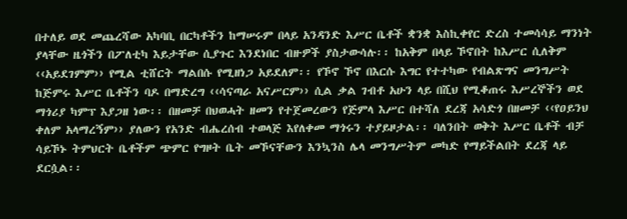በተለይ ወደ መጨረሻው አካባቢ በርካቶችን ከማሠሩም በላይ አንዳንድ እሥር ቤቶች ቋንቋ እስኪቀየር ድረስ ተመሳሳይ ማንነት ያላቸው ዜጎችን በፖለቲካ እይታቸው ሲያጉር እንደነበር ብዙዎች ያስታውሳሉ፡፡ ከአቅም በላይ ኾኖበት ከእሥር ሲለቅም ‹‹አይደገምም›› የሚል ቲሸርት ማልበሱ የሚዘነጋ አይደለም፡፡ የኾኖ ኾኖ በእርሱ እግር የተተካው የብልጽግና መንግሥት ከጅምሩ እሥር ቤቶችን ባዶ በማድረግ ‹‹ሳናጣራ አናሥርም›› ሲል ቃል ገብቶ አሁን ላይ በሺህ የሚቆጠሩ እሥረኞችን ወደ ማጎሪያ ካምፕ እያጋዘ ነው፡፡ በዘመቻ በህወሓት ዘመን የተጀመረውን የጅምላ እሥር በተሻለ ደረጃ አሳድጎ በዘመቻ ‹‹የዐይንህ ቀለም አላማረኝም›› ያለውን የአንድ ብሔረሰብ ተወላጅ እየለቀመ ማጎሩን ተያይዞታል፡፡ ባለንበት ወቅት እሥር ቤቶች ብቻ ሳይኾኑ ትምህርት ቤቶችም ጭምር የግዞት ቤት መኾናቸውን እንኳንስ ሌላ መንግሥትም መካድ የማይችልበት ደረጃ ላይ ደርሷል፡፡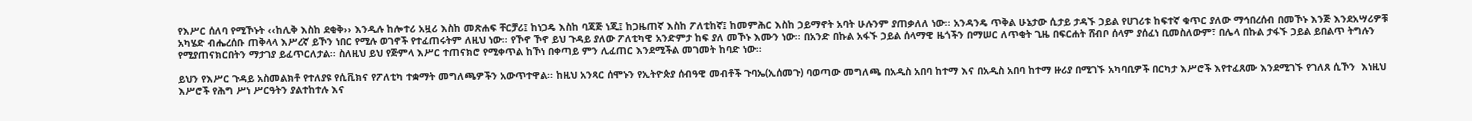የእሥር ሰለባ የሚኾኑት ‹‹ከሊቅ እስከ ደቂቅ›› እንዲሉ ከሎተሪ አዟሪ እስከ መጽሐፍ ቸርቻሪ፤ ከነጋዴ እስከ ባጃጅ ነጂ፤ ከጋዜጠኛ እስከ ፖለቲከኛ፤ ከመምሕር እስከ ኃይማኖት አባት ሁሉንም ያጠቃለለ ነው፡፡ አንዳንዴ ጥቅል ሁኔታው ሲታይ ታዳኙ ኃይል የሀገሪቱ ከፍተኛ ቁጥር ያለው ማኅበረሰብ በመኾኑ እንጅ እንደአሣሪዎቹ አካሄድ ብሔረሰቡ ጠቅላላ እሥረኛ ይኾን ነበር የሚሉ ወገኖች የተፈጠሩትም ለዚህ ነው፡፡ የኾኖ ኾኖ ይህ ጉዳይ ያለው ፖለቲካዊ አንድምታ ከፍ ያለ መኾኑ እሙን ነው፡፡ በአንድ በኩል አፋኙ ኃይል ሰላማዊ ዜጎችን በማሠር ለጥቂት ጊዜ በፍርሐት ሸብቦ ሰላም ያሰፈነ ቢመስለውም፣ በሌላ በኩል ታፋኙ ኃይል ይበልጥ ትግሉን የሚያጠናክርበትን ማታገያ ይፈጥርለታል፡፡ ስለዚህ ይህ የጅምላ እሥር ተጠናክሮ የሚቀጥል ከኾነ በቀጣይ ምን ሊፈጠር እንደሚችል መገመት ከባድ ነው፡፡

ይህን የእሥር ጉዳይ አስመልክቶ የተለያዩ የሲቪክና የፖለቲካ ተቋማት መግለጫዎችን አውጥተዋል፡፡ ከዚህ አንጻር ሰሞኑን የኢትዮጵያ ሰብዓዊ መብቶች ጉባኤ(ኢሰመጉ) ባወጣው መግለጫ በአዲስ አበባ ከተማ እና በአዲስ አበባ ከተማ ዙሪያ በሚገኙ አካባቢዎች በርካታ እሥሮች እየተፈጸሙ እንደሚገኙ የገለጸ ሲኾን  እነዚህ እሥሮች የሕግ ሥነ ሥርዓትን ያልተከተሉ እና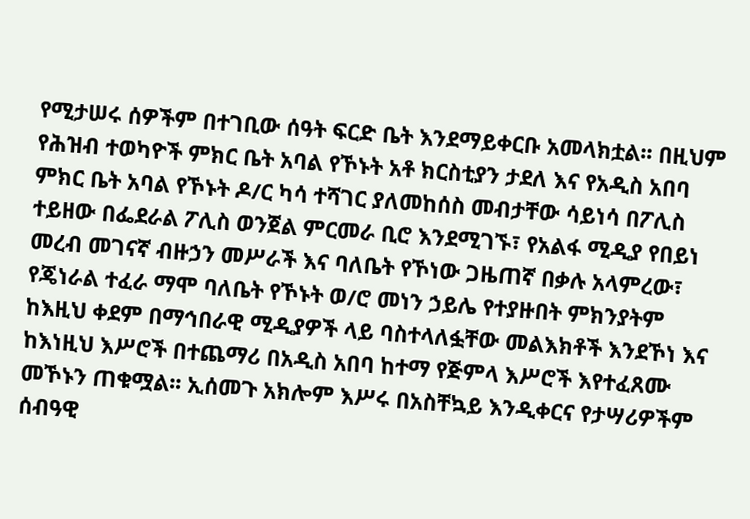የሚታሠሩ ሰዎችም በተገቢው ሰዓት ፍርድ ቤት እንደማይቀርቡ አመላክቷል፡፡ በዚህም የሕዝብ ተወካዮች ምክር ቤት አባል የኾኑት አቶ ክርስቲያን ታደለ እና የአዲስ አበባ ምክር ቤት አባል የኾኑት ዶ/ር ካሳ ተሻገር ያለመከሰስ መብታቸው ሳይነሳ በፖሊስ ተይዘው በፌደራል ፖሊስ ወንጀል ምርመራ ቢሮ እንደሚገኙ፣ የአልፋ ሚዲያ የበይነ መረብ መገናኛ ብዙኃን መሥራች እና ባለቤት የኾነው ጋዜጠኛ በቃሉ አላምረው፣ የጄነራል ተፈራ ማሞ ባለቤት የኾኑት ወ/ሮ መነን ኃይሌ የተያዙበት ምክንያትም ከእዚህ ቀደም በማኅበራዊ ሚዲያዎች ላይ ባስተላለፏቸው መልእክቶች እንደኾነ እና ከእነዚህ እሥሮች በተጨማሪ በአዲስ አበባ ከተማ የጅምላ እሥሮች እየተፈጸሙ መኾኑን ጠቁሟል፡፡ ኢሰመጉ አክሎም እሥሩ በአስቸኳይ እንዲቀርና የታሣሪዎችም ሰብዓዊ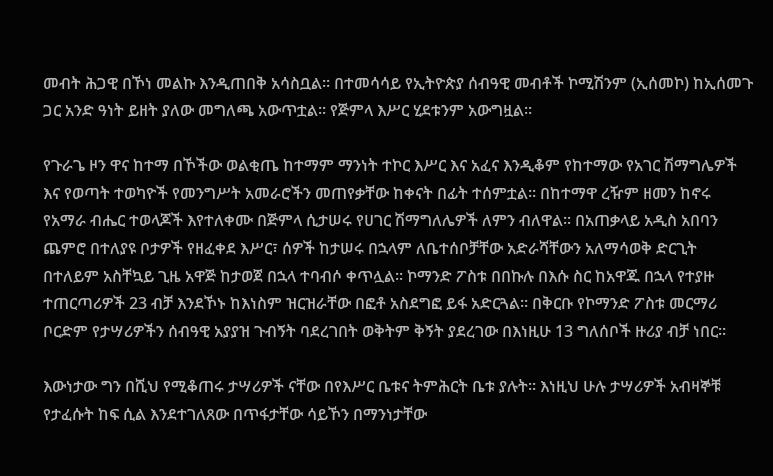መብት ሕጋዊ በኾነ መልኩ እንዲጠበቅ አሳስቧል፡፡ በተመሳሳይ የኢትዮጵያ ሰብዓዊ መብቶች ኮሚሽንም (ኢሰመኮ) ከኢሰመጉ ጋር አንድ ዓነት ይዘት ያለው መግለጫ አውጥቷል፡፡ የጅምላ እሥር ሂደቱንም አውግዟል፡፡

የጉራጌ ዞን ዋና ከተማ በኾችው ወልቂጤ ከተማም ማንነት ተኮር እሥር እና አፈና እንዲቆም የከተማው የአገር ሽማግሌዎች እና የወጣት ተወካዮች የመንግሥት አመራሮችን መጠየቃቸው ከቀናት በፊት ተሰምቷል። በከተማዋ ረዥም ዘመን ከኖሩ የአማራ ብሔር ተወላጆች እየተለቀሙ በጅምላ ሲታሠሩ የሀገር ሽማግለሌዎች ለምን ብለዋል፡፡ በአጠቃላይ አዲስ አበባን ጨምሮ በተለያዩ ቦታዎች የዘፈቀደ እሥር፣ ሰዎች ከታሠሩ በኋላም ለቤተሰቦቻቸው አድራሻቸውን አለማሳወቅ ድርጊት በተለይም አስቸኳይ ጊዜ አዋጅ ከታወጀ በኋላ ተባብሶ ቀጥሏል፡፡ ኮማንድ ፖስቱ በበኩሉ በእሱ ስር ከአዋጁ በኋላ የተያዙ ተጠርጣሪዎች 23 ብቻ እንደኾኑ ከእነስም ዝርዝራቸው በፎቶ አስደግፎ ይፋ አድርጓል። በቅርቡ የኮማንድ ፖስቱ መርማሪ ቦርድም የታሣሪዎችን ሰብዓዊ አያያዝ ጉብኝት ባደረገበት ወቅትም ቅኝት ያደረገው በእነዚሁ 13 ግለሰቦች ዙሪያ ብቻ ነበር፡፡

እውነታው ግን በሺህ የሚቆጠሩ ታሣሪዎች ናቸው በየእሥር ቤቱና ትምሕርት ቤቱ ያሉት፡፡ እነዚህ ሁሉ ታሣሪዎች አብዛኞቹ የታፈሱት ከፍ ሲል እንደተገለጸው በጥፋታቸው ሳይኾን በማንነታቸው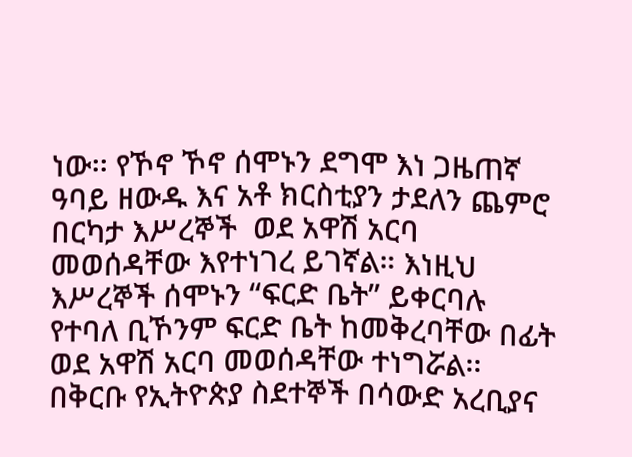ነው፡፡ የኾኖ ኾኖ ሰሞኑን ደግሞ እነ ጋዜጠኛ ዓባይ ዘውዱ እና አቶ ክርስቲያን ታደለን ጨምሮ በርካታ እሥረኞች  ወደ አዋሽ አርባ መወሰዳቸው እየተነገረ ይገኛል። እነዚህ እሥረኞች ሰሞኑን “ፍርድ ቤት” ይቀርባሉ የተባለ ቢኾንም ፍርድ ቤት ከመቅረባቸው በፊት ወደ አዋሽ አርባ መወሰዳቸው ተነግሯል፡፡ በቅርቡ የኢትዮጵያ ስደተኞች በሳውድ አረቢያና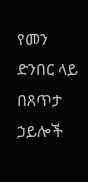የመን ድንበር ላይ በጸጥታ ኃይሎች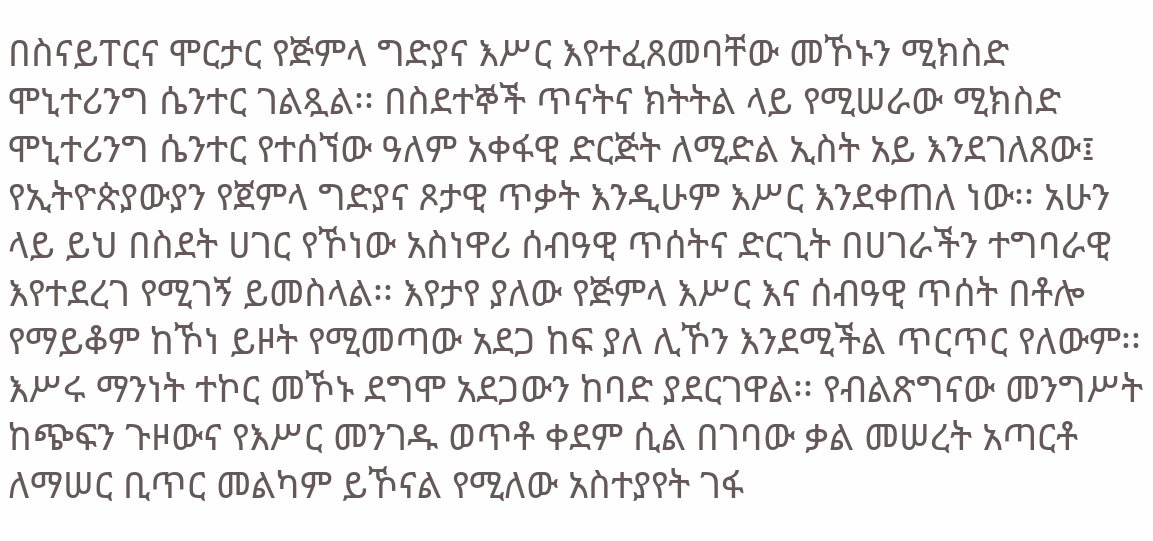በስናይፐርና ሞርታር የጅምላ ግድያና እሥር እየተፈጸመባቸው መኾኑን ሚክስድ ሞኒተሪንግ ሴንተር ገልጿል፡፡ በስደተኞች ጥናትና ክትትል ላይ የሚሠራው ሚክስድ ሞኒተሪንግ ሴንተር የተሰኘው ዓለም አቀፋዊ ድርጅት ለሚድል ኢስት አይ እንደገለጸው፤ የኢትዮጵያውያን የጀምላ ግድያና ጾታዊ ጥቃት እንዲሁም እሥር እንደቀጠለ ነው፡፡ አሁን ላይ ይህ በስደት ሀገር የኾነው አስነዋሪ ሰብዓዊ ጥሰትና ድርጊት በሀገራችን ተግባራዊ እየተደረገ የሚገኝ ይመስላል፡፡ እየታየ ያለው የጅምላ እሥር እና ሰብዓዊ ጥሰት በቶሎ የማይቆም ከኾነ ይዞት የሚመጣው አደጋ ከፍ ያለ ሊኾን እንደሚችል ጥርጥር የለውም፡፡ እሥሩ ማንነት ተኮር መኾኑ ደግሞ አደጋውን ከባድ ያደርገዋል፡፡ የብልጽግናው መንግሥት ከጭፍን ጉዞውና የእሥር መንገዱ ወጥቶ ቀደም ሲል በገባው ቃል መሠረት አጣርቶ ለማሠር ቢጥር መልካም ይኾናል የሚለው አስተያየት ገፋ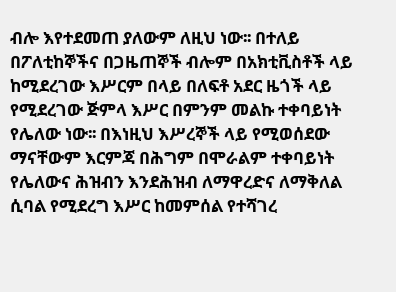ብሎ እየተደመጠ ያለውም ለዚህ ነው፡፡ በተለይ በፖለቲከኞችና በጋዜጠኞች ብሎም በአክቲቪስቶች ላይ ከሚደረገው እሥርም በላይ በለፍቶ አደር ዜጎች ላይ የሚደረገው ጅምላ እሥር በምንም መልኩ ተቀባይነት የሌለው ነው፡፡ በእነዚህ እሥረኞች ላይ የሚወሰደው ማናቸውም እርምጃ በሕግም በሞራልም ተቀባይነት የሌለውና ሕዝብን እንደሕዝብ ለማዋረድና ለማቅለል ሲባል የሚደረግ እሥር ከመምሰል የተሻገረ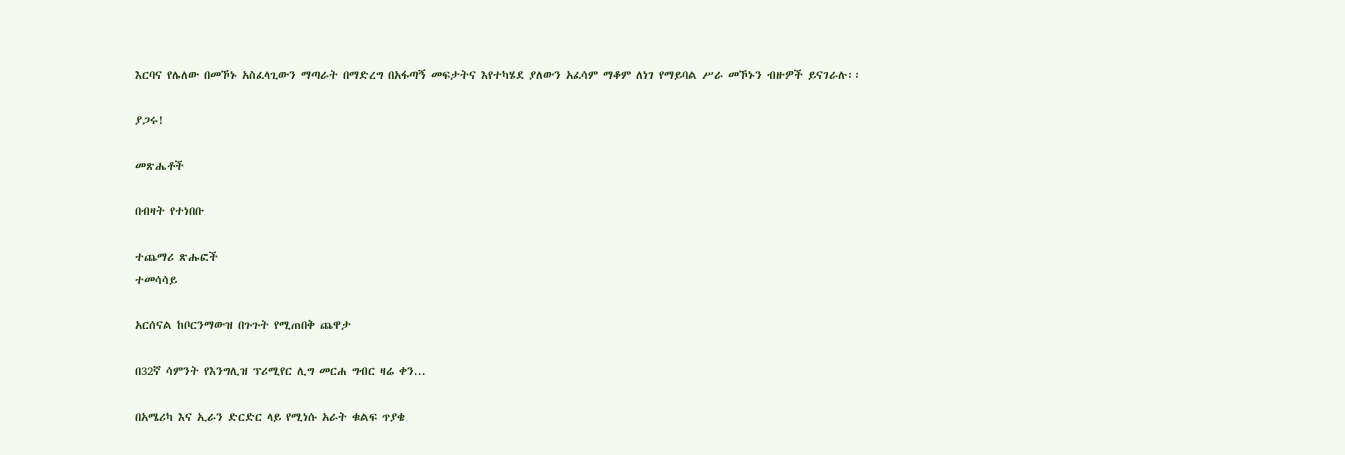እርባና የሌለው በመኾኑ አስፈላጊውን ማጣራት በማድረግ በአፋጣኝ መፍታትና እየተካሄደ ያለውን አፈሳም ማቆም ለነገ የማይባል ሥራ መኾኑን ብዙዎች ይናገራሉ፡፡

ያጋሩ!

መጽሔቶች

በብዛት የተነበቡ

ተጨማሪ ጽሑፎች
ተመሳሳይ

አርሰናል ከቦርንማውዝ በጉጉት የሚጠበቅ ጨዋታ

በ32ኛ ሳምንት የእንግሊዝ ፕሪሚየር ሊግ መርሐ ግብር ዛሬ ቀን...

በአሜሪካ እና ኢራን ድርድር ላይ የሚነሱ አራት ቁልፍ ጥያቄ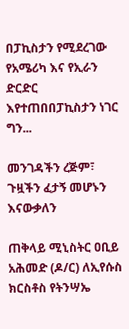በፓኪስታን የሚደረገው የአሜሪካ እና የኢራን ድርድር እየተጠበበፓኪስታን ነገር ግን...

መንገዳችን ረጅም፣ ጉዟችን ፈታኝ መሆኑን እናውቃለን

ጠቅላይ ሚኒስትር ዐቢይ አሕመድ (ዶ/ር) ለኢየሱስ ክርስቶስ የትንሣኤ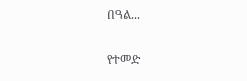በዓል...

የተመድ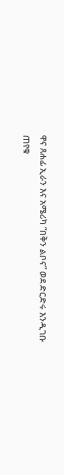ዋና ጸሐፊ ኢራን እና አሜሪካ “በቅን ልቦና” ወደ ድርድሩ እንዲገቡ ጠየቁ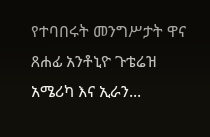የተባበሩት መንግሥታት ዋና ጸሐፊ አንቶኒዮ ጉቴሬዝ አሜሪካ እና ኢራን...